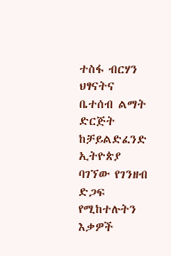ተስፋ ብርሃን ህፃናትና ቤተሰብ ልማት ድርጅት ከቻይልድፈንድ ኢትዮጵያ ባገኘው የገንዘብ ድጋፍ የሚከተሉትን እቃዎች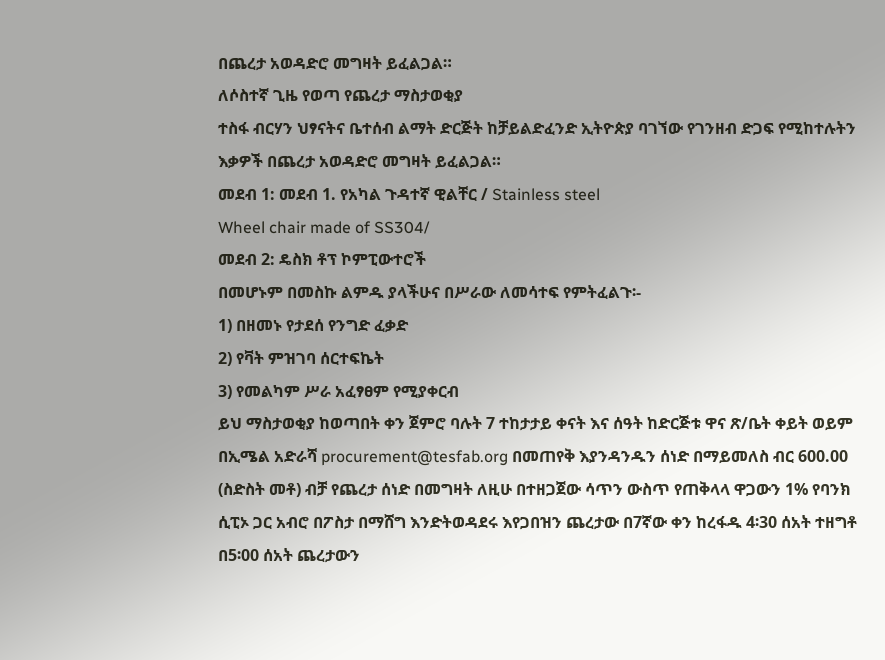በጨረታ አወዳድሮ መግዛት ይፈልጋል።
ለሶስተኛ ጊዜ የወጣ የጨረታ ማስታወቂያ
ተስፋ ብርሃን ህፃናትና ቤተሰብ ልማት ድርጅት ከቻይልድፈንድ ኢትዮጵያ ባገኘው የገንዘብ ድጋፍ የሚከተሉትን እቃዎች በጨረታ አወዳድሮ መግዛት ይፈልጋል።
መደብ 1: መደብ 1. የአካል ጉዳተኛ ዊልቸር / Stainless steel
Wheel chair made of SS304/
መደብ 2: ዴስክ ቶፕ ኮምፒውተሮች
በመሆኑም በመስኩ ልምዱ ያላችሁና በሥራው ለመሳተፍ የምትፈልጉ፡-
1) በዘመኑ የታደሰ የንግድ ፈቃድ
2) የቫት ምዝገባ ሰርተፍኬት
3) የመልካም ሥራ አፈፃፀም የሚያቀርብ
ይህ ማስታወቂያ ከወጣበት ቀን ጀምሮ ባሉት 7 ተከታታይ ቀናት እና ሰዓት ከድርጅቱ ዋና ጽ/ቤት ቀይት ወይም በኢሜል አድራሻ procurement@tesfab.org በመጠየቅ እያንዳንዱን ሰነድ በማይመለስ ብር 600.00 (ስድስት መቶ) ብቻ የጨረታ ሰነድ በመግዛት ለዚሁ በተዘጋጀው ሳጥን ውስጥ የጠቅላላ ዋጋውን 1% የባንክ ሲፒኦ ጋር አብሮ በፖስታ በማሸግ እንድትወዳደሩ እየጋበዝን ጨረታው በ7ኛው ቀን ከረፋዱ 4፡30 ሰአት ተዘግቶ በ5፡00 ሰአት ጨረታውን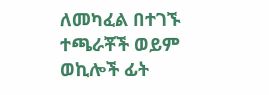ለመካፈል በተገኙ ተጫራቾች ወይም ወኪሎች ፊት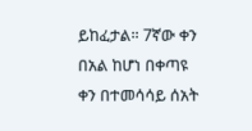ይከፈታል። 7ኛው ቀን በአል ከሆነ በቀጣዩ ቀን በተመሳሳይ ሰአት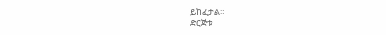ይከፈታል።
ድርጅቱ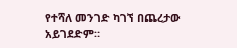የተሻለ መንገድ ካገኘ በጨረታው አይገደድም።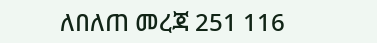ለበለጠ መረጃ 251 116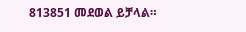813851 መደወል ይቻላል።